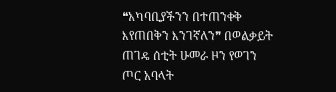❝አካባቢያችንን በተጠንቀቅ እየጠበቅን እንገኛለን❞ በወልቃይት ጠገዴ ሰቲት ሁመራ ዞን የወገን ጦር አባላት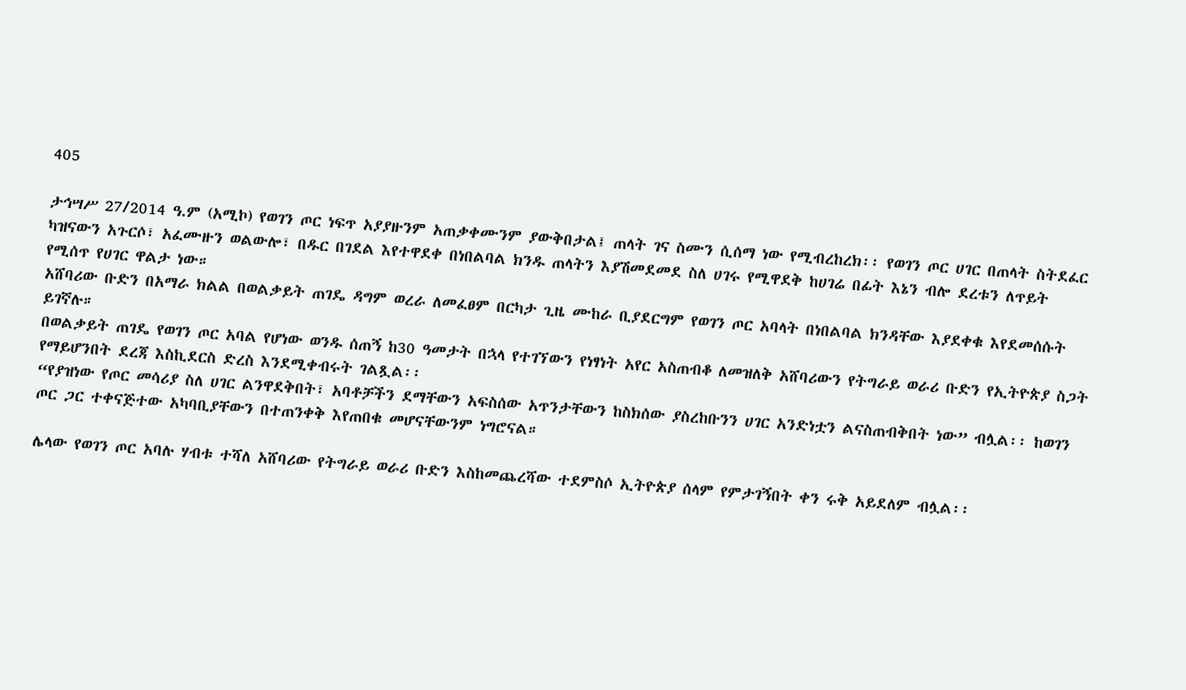405

ታኅሣሥ 27/2014 ዓ.ም (አሚኮ) የወገን ጦር ነፍጥ አያያዙንም አጠቃቀሙንም ያውቅበታል፤ ጠላት ገና ስሙን ሲሰማ ነው የሚብረከረክ፡፡ የወገን ጦር ሀገር በጠላት ስትደፈር ካዝናውን አጉርሶ፣ አፈሙዙን ወልውሎ፣ በዱር በገደል እየተዋደቀ በነበልባል ክንዱ ጠላትን እያሽመደመደ ስለ ሀገሩ የሚዋደቅ ከሀገሬ በፊት እኔን ብሎ ደረቱን ለጥይት የሚሰጥ የሀገር ዋልታ ነው።
አሸባሪው ቡድን በአማራ ክልል በወልቃይት ጠገዴ ዳግም ወረራ ለመፈፀም በርካታ ጊዜ ሙከራ ቢያደርግም የወገን ጦር አባላት በነበልባል ክንዳቸው እያደቀቁ እየደመሰሱት ይገኛሉ።
በወልቃይት ጠገዴ የወገን ጦር አባል የሆነው ወንዱ ሰጠኝ ከ30 ዓመታት በኋላ የተገኘውን የነፃነት አየር አስጠብቆ ለመዝለቅ አሸባሪውን የትግራይ ወራሪ ቡድን የኢትዮጵያ ስጋት የማይሆንበት ደረጃ እስኪደርስ ድረስ እንደሚቀብሩት ገልጿል፡፡
“የያዝነው የጦር መሳሪያ ስለ ሀገር ልንዋደቅበት፣ አባቶቻችን ደማቸውን አፍስሰው አጥንታቸውን ከስክሰው ያስረከቡንን ሀገር አንድነቷን ልናስጠብቅበት ነው” ብሏል፡፡ ከወገን ጦር ጋር ተቀናጅተው አካባቢያቸውን በተጠንቀቅ እየጠበቁ መሆናቸውንም ነግሮናል።

ሌላው የወገን ጦር አባሉ ሃብቱ ተሻለ አሸባሪው የትግራይ ወራሪ ቡድን እስከመጨረሻው ተደምስሶ ኢትዮጵያ ሰላም የምታገኝበት ቀን ሩቅ አይደለም ብሏል፡፡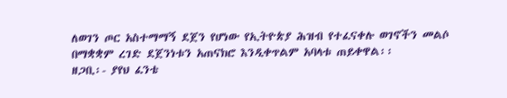ለወገን ጦር አስተማማኝ ደጀን የሆነው የኢትዮጵያ ሕዝብ የተፈናቀሉ ወገኖችን መልሶ በማቋቋም ረገድ ደጀንነቱን አጠናክሮ እንዲቀጥልም አባላቱ ጠይቀዋል፡፡
ዘጋቢ፡- ያየህ ፈንቴ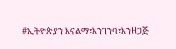#ኢትዮጵያን እናልማ፣እንገንባ፣እንዘጋጅ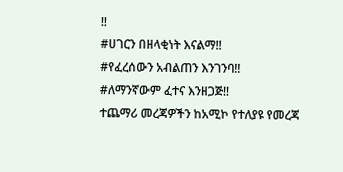‼
#ሀገርን በዘላቂነት እናልማ‼
#የፈረሰውን አብልጠን እንገንባ‼
#ለማንኛውም ፈተና እንዘጋጅ‼
ተጨማሪ መረጃዎችን ከአሚኮ የተለያዩ የመረጃ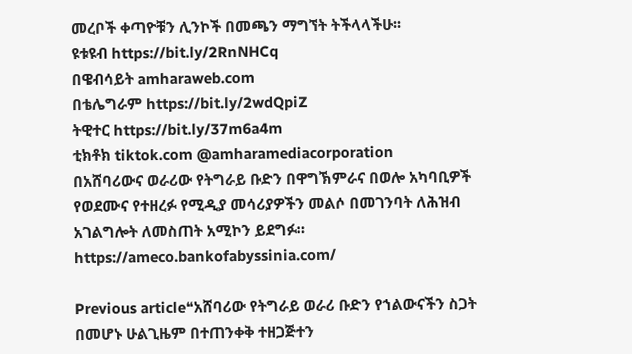መረቦች ቀጣዮቹን ሊንኮች በመጫን ማግኘት ትችላላችሁ፡፡
ዩቱዩብ https://bit.ly/2RnNHCq
በዌብሳይት amharaweb.com
በቴሌግራም https://bit.ly/2wdQpiZ
ትዊተር https://bit.ly/37m6a4m
ቲክቶክ tiktok.com @amharamediacorporation
በአሸባሪውና ወራሪው የትግራይ ቡድን በዋግኽምራና በወሎ አካባቢዎች የወደሙና የተዘረፉ የሚዲያ መሳሪያዎችን መልሶ በመገንባት ለሕዝብ አገልግሎት ለመስጠት አሚኮን ይደግፉ።
https://ameco.bankofabyssinia.com/

Previous article❝አሸባሪው የትግራይ ወራሪ ቡድን የኀልውናችን ስጋት በመሆኑ ሁልጊዜም በተጠንቀቅ ተዘጋጅተን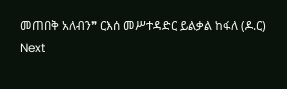መጠበቅ አለብን❞ ርእሰ መሥተዳድር ይልቃል ከፋለ (ዶ.ር)
Next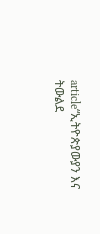article“ኢትዮጵያውያን እና ትውልደ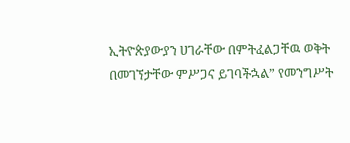ኢትዮጵያውያን ሀገራቸው በምትፈልጋቸዉ ወቅት በመገኘታቸው ምሥጋና ይገባችኋል” የመንግሥት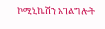ኮሚኒኬሽን አገልግሎት